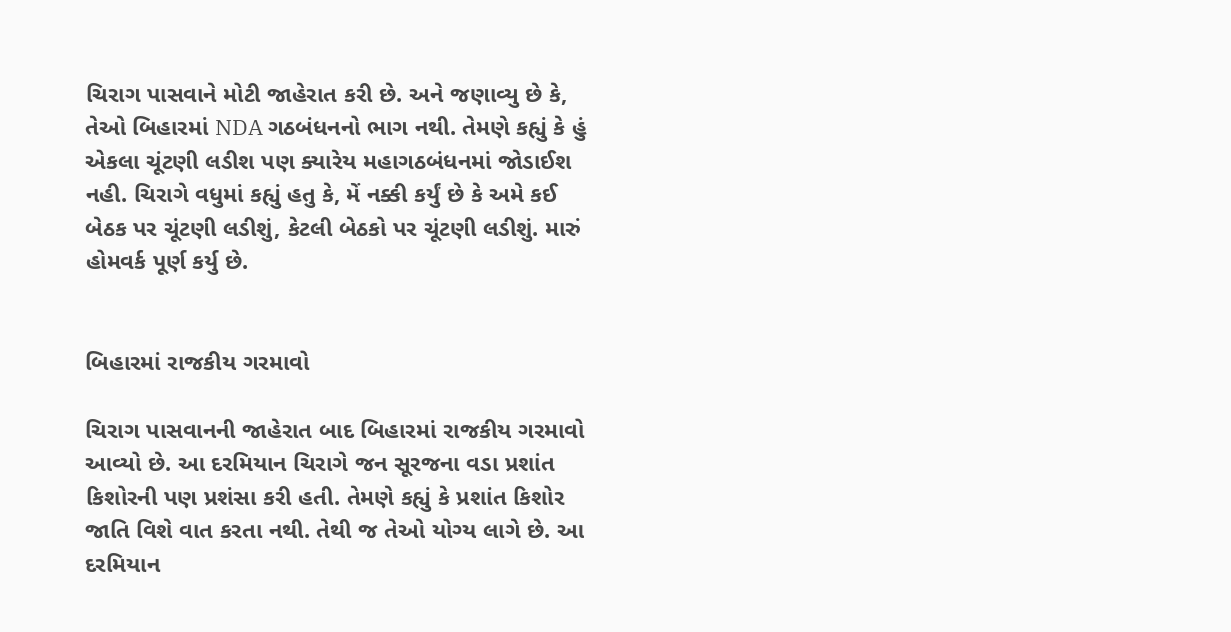ચિરાગ પાસવાને મોટી જાહેરાત કરી છે. અને જણાવ્યુ છે કે, તેઓ બિહારમાં NDA ગઠબંધનનો ભાગ નથી. તેમણે કહ્યું કે હું એકલા ચૂંટણી લડીશ પણ ક્યારેય મહાગઠબંધનમાં જોડાઈશ નહી. ચિરાગે વધુમાં કહ્યું હતુ કે, મેં નક્કી કર્યું છે કે અમે કઈ બેઠક પર ચૂંટણી લડીશું, કેટલી બેઠકો પર ચૂંટણી લડીશું. મારું હોમવર્ક પૂર્ણ કર્યુ છે.


બિહારમાં રાજકીય ગરમાવો

ચિરાગ પાસવાનની જાહેરાત બાદ બિહારમાં રાજકીય ગરમાવો આવ્યો છે. આ દરમિયાન ચિરાગે જન સૂરજના વડા પ્રશાંત કિશોરની પણ પ્રશંસા કરી હતી. તેમણે કહ્યું કે પ્રશાંત કિશોર જાતિ વિશે વાત કરતા નથી. તેથી જ તેઓ યોગ્ય લાગે છે. આ દરમિયાન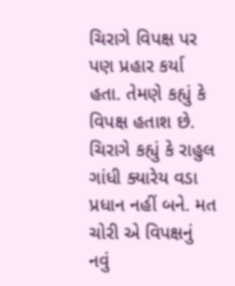ચિરાગે વિપક્ષ પર પણ પ્રહાર કર્યા હતા. તેમણે કહ્યું કે વિપક્ષ હતાશ છે. ચિરાગે કહ્યું કે રાહુલ ગાંધી ક્યારેય વડા પ્રધાન નહીં બને. મત ચોરી એ વિપક્ષનું નવું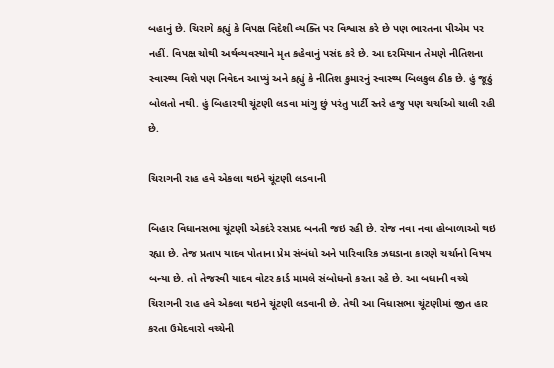બહાનું છે. ચિરાગે કહ્યું કે વિપક્ષ વિદેશી વ્યક્તિ પર વિશ્વાસ કરે છે પણ ભારતના પીએમ પર નહીં. વિપક્ષ ચોથી અર્થવ્યવસ્થાને મૃત કહેવાનું પસંદ કરે છે. આ દરમિયાન તેમણે નીતિશના સ્વાસ્થ્ય વિશે પણ નિવેદન આપ્યું અને કહ્યું કે નીતિશ કુમારનું સ્વાસ્થ્ય બિલકુલ ઠીક છે. હું જૂઠું બોલતો નથી. હું બિહારથી ચૂંટણી લડવા માંગુ છું પરંતુ પાર્ટી સ્તરે હજુ પણ ચર્ચાઓ ચાલી રહી છે.

ચિરાગની રાહ હવે એકલા થઇને ચૂંટણી લડવાની

બિહાર વિધાનસભા ચૂંટણી એકદંરે રસપ્રદ બનતી જઇ રહી છે. રોજ નવા નવા હોબાળાઓ થઇ રહ્યા છે. તેજ પ્રતાપ યાદવ પોતાના પ્રેમ સંબંધો અને પારિવારિક ઝઘડાના કારણે ચર્ચાનો વિષય બન્યા છે. તો તેજસ્વી યાદવ વોટર કાર્ડ મામલે સંબોધનો કરતા રહે છે. આ બધાની વચ્ચે ચિરાગની રાહ હવે એકલા થઇને ચૂંટણી લડવાની છે. તેથી આ વિધાસભા ચૂંટણીમાં જીત હાર કરતા ઉમેદવારો વચ્ચેની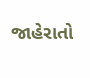જાહેરાતો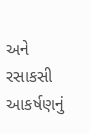અને રસાકસી આકર્ષણનું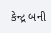કેન્દ્ર બની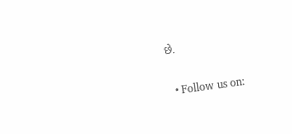છે.

  • Follow us on: